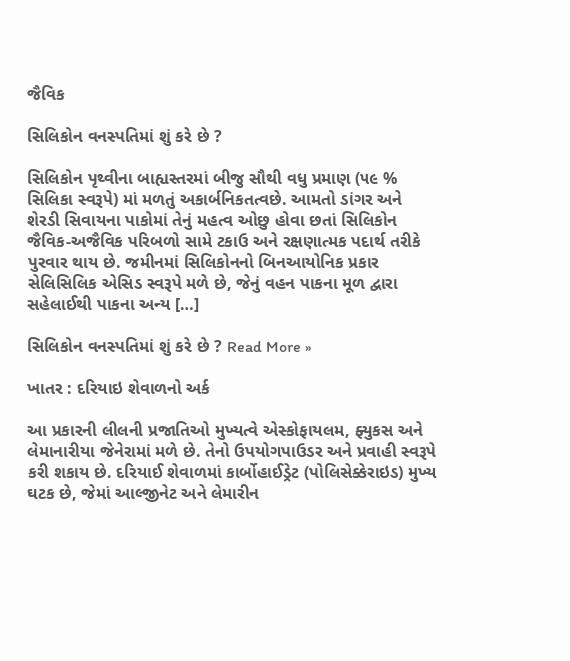જૈવિક

સિલિકોન વનસ્પતિમાં શું કરે છે ?

સિલિકોન પૃથ્વીના બાહ્યસ્તરમાં બીજુ સૌથી વધુ પ્રમાણ (૫૯ % સિલિકા સ્વરૂપે) માં મળતું અકાર્બનિકતત્વછે. આમતો ડાંગર અને શેરડી સિવાયના પાકોમાં તેનું મહત્વ ઓછુ હોવા છતાં સિલિકોન જૈવિક-અજૈવિક પરિબળો સામે ટકાઉ અને રક્ષણાત્મક પદાર્થ તરીકે પુરવાર થાય છે. જમીનમાં સિલિકોનનો બિનઆયોનિક પ્રકાર સેલિસિલિક એસિડ સ્વરૂપે મળે છે, જેનું વહન પાકના મૂળ દ્વારા સહેલાઈથી પાકના અન્ય […]

સિલિકોન વનસ્પતિમાં શું કરે છે ? Read More »

ખાતર : દરિયાઇ શેવાળનો અર્ક

આ પ્રકારની લીલની પ્રજાતિઓ મુખ્યત્વે એસ્કોફાયલમ, ફ્યુકસ અને લેમાનારીયા જેનેરામાં મળે છે. તેનો ઉપયોગપાઉડર અને પ્રવાહી સ્વરૂપે કરી શકાય છે. દરિયાઈ શેવાળમાં કાર્બોહાઈડ્રેટ (પોલિસેક્કેરાઇડ) મુખ્ય ઘટક છે, જેમાં આલ્જીનેટ અને લેમારીન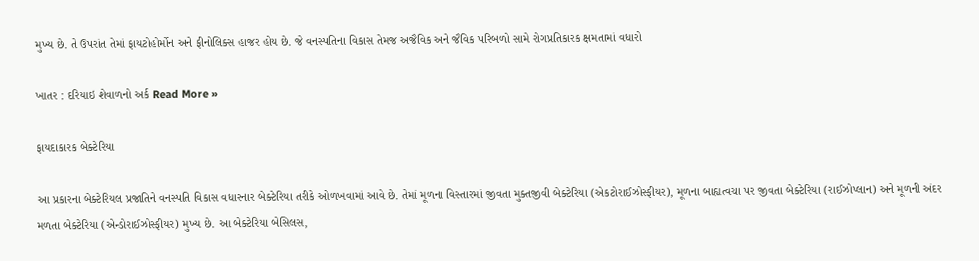મુખ્ય છે. તે ઉપરાંત તેમાં ફાયટોહોર્મોન અને ફીનોલિક્સ હાજર હોય છે. જે વનસ્પતિના વિકાસ તેમજ અજૈવિક અને જૈવિક પરિબળો સામે રોગપ્રતિકારક ક્ષમતામાં વધારો

ખાતર : દરિયાઇ શેવાળનો અર્ક Read More »

ફાયદાકારક બેક્ટેરિયા

આ પ્રકારના બેક્ટેરિયલ પ્રજાતિને વનસ્પતિ વિકાસ વધારનાર બેક્ટેરિયા તરીકે ઓળખવામાં આવે છે. તેમાં મૂળના વિસ્તારમાં જીવતા મુક્તજીવી બેક્ટેરિયા (એકટોરાઈઝોસ્ફીયર), મૂળના બાહ્યત્વચા પર જીવતા બેક્ટેરિયા (રાઈઝોપ્લાન) અને મૂળની અંદર મળતા બેક્ટેરિયા (એન્ડોરાઈઝોસ્ફીયર) મુખ્ય છે. આ બેક્ટેરિયા બેસિલસ,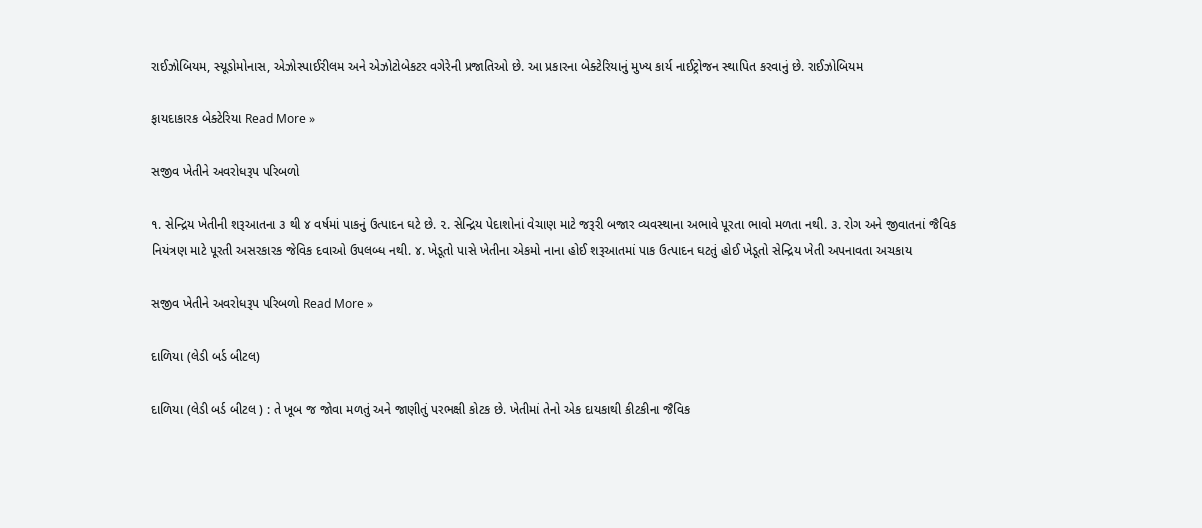રાઈઝોબિયમ, સ્યૂડોમોનાસ, એઝોસ્પાઈરીલમ અને એઝોટોબેકટર વગેરેની પ્રજાતિઓ છે. આ પ્રકારના બેક્ટેરિયાનું મુખ્ય કાર્ય નાઈટ્રોજન સ્થાપિત કરવાનું છે. રાઈઝોબિયમ

ફાયદાકારક બેક્ટેરિયા Read More »

સજીવ ખેતીને અવરોધરૂપ પરિબળો

૧. સેન્દ્રિય ખેતીની શરૂઆતના ૩ થી ૪ વર્ષમાં પાકનું ઉત્પાદન ઘટે છે. ૨. સેન્દ્રિય પેદાશોનાં વેચાણ માટે જરૂરી બજાર વ્યવસ્થાના અભાવે પૂરતા ભાવો મળતા નથી. ૩. રોગ અને જીવાતનાં જૈવિક નિયંત્રણ માટે પૂરતી અસરકારક જેવિક દવાઓ ઉપલબ્ધ નથી. ૪. ખેડૂતો પાસે ખેતીના એકમો નાના હોઈ શરૂઆતમાં પાક ઉત્પાદન ઘટતું હોઈ ખેડૂતો સેન્દ્રિય ખેતી અપનાવતા અચકાય

સજીવ ખેતીને અવરોધરૂપ પરિબળો Read More »

દાળિયા (લેડી બર્ડ બીટલ)

દાળિયા (લેડી બર્ડ બીટલ ) : તે ખૂબ જ જોવા મળતું અને જાણીતું પરભક્ષી કોટક છે. ખેતીમાં તેનો એક દાયકાથી કીટકીના જૈવિક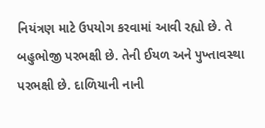નિયંત્રણ માટે ઉપયોગ કરવામાં આવી રહ્યો છે. તે બહુભોજી પરભક્ષી છે. તેની ઈયળ અને પુખ્તાવસ્થા પરભક્ષી છે. દાળિયાની નાની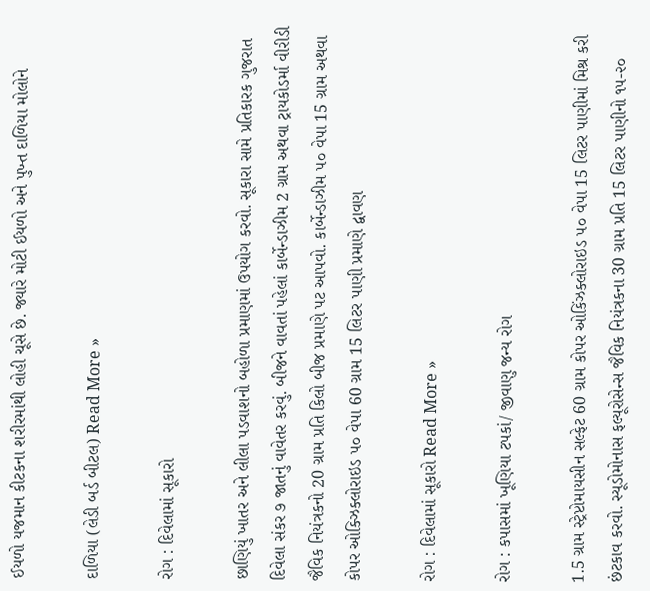ઈયળો યજમાન કીટકના શરીરમાંથી લોહી ચૂસે છે. જ્યારે મોટી ઈયળો અને પુખ્ત દાળિયા મોલોને

દાળિયા (લેડી બર્ડ બીટલ) Read More »

રોગ : દિવેલામાં સૂકારો

છાણિયું ખાતર અને લીલા પડવાશનો બહોળા પ્રમાણમાં ઉપયોગ કરવો. સૂકારા સામે પ્રતિકારક ગુજરાત દિવેલા સંકર ૭ જાતનું વાવેતર કરવું. બીજને વાવતાં પહેલાં કાર્બેન્ડાઝીમ 2 ગ્રામ અથવા ટ્રાયકોડર્મા વીરીડી જૈવિક નિયંત્રકનો 20 ગ્રામ પ્રતિ કિલો બીજ પ્રમાણે પટ આપવો. કાર્બેન્ડાઝીમ ૫૦ વેપા 15 ગ્રામ અથવા કોપર ઓક્ઝિક્લોરાઇડ ૫૦ વેપા 60 ગ્રામ 15 લિટર પાણી પ્રમાણે દ્વાવણ

રોગ : દિવેલામાં સૂકારો Read More »

રોગ : કપાસમાં ખૂણિયા ટપકાં/ જીવાણુ જન્ય રોગ

1.5 ગ્રામ સ્ટ્રેપ્ટોમાયસીન સલ્ફેટ 60 ગ્રામ કોપર ઓકિંઝક્લોરાઇડ ૫૦ વેપા 15 લિટર પાણીમાં મિશ્ર કરી છંટકાવ કરવો. સ્યૂડોમોનાસ ફલ્યૂરોસેન્સ જૈવિક નિયંત્રકના 30 ગ્રામ પ્રતિ 15 લિટર પાણીનો ૧૫-૨૦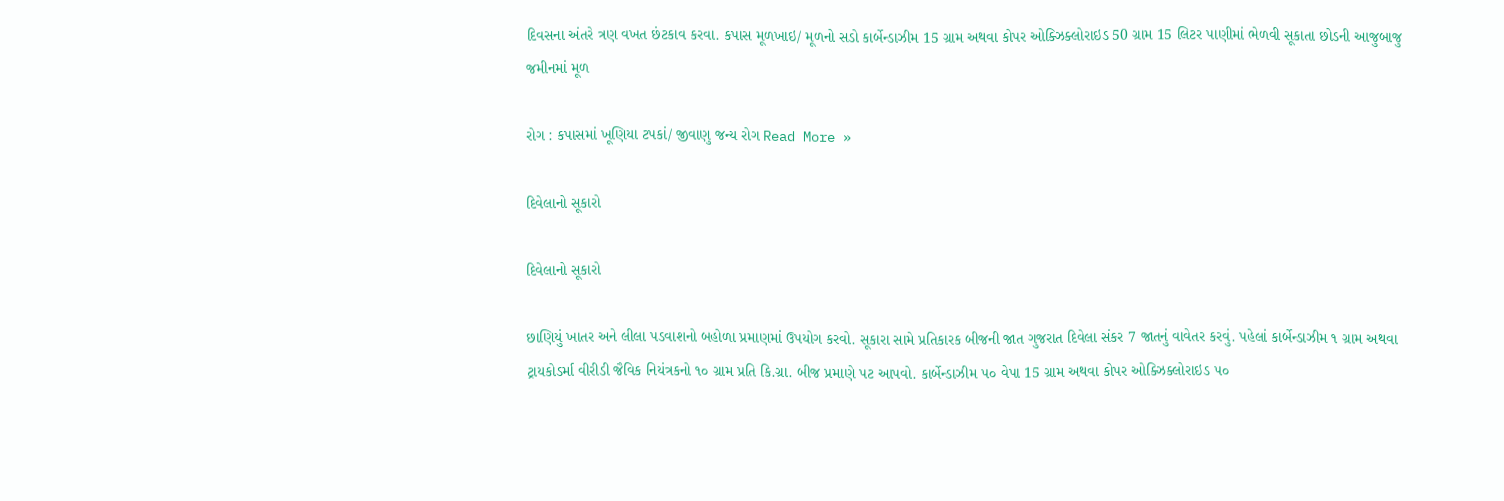દિવસના અંતરે ત્રણ વખત છંટકાવ કરવા. કપાસ મૂળખાઇ/ મૂળનો સડો કાર્બેન્ડાઝીમ 15 ગ્રામ અથવા કોપર ઓક્ઝિક્લોરાઇડ 50 ગ્રામ 15 લિટર પાણીમાં ભેળવી સૂકાતા છોડની આજુબાજુ જમીનમાં મૂળ

રોગ : કપાસમાં ખૂણિયા ટપકાં/ જીવાણુ જન્ય રોગ Read More »

દિવેલાનો સૂકારો

દિવેલાનો સૂકારો

છાણિયું ખાતર અને લીલા પડવાશનો બહોળા પ્રમાણમાં ઉપયોગ કરવો. સૂકારા સામે પ્રતિકારક બીજની જાત ગુજરાત દિવેલા સંકર 7 જાતનું વાવેતર કરવું. પહેલાં કાર્બેન્ડાઝીમ ૧ ગ્રામ અથવા ટ્રાયકોડર્મા વીરીડી જૈવિક નિયંત્રકનો ૧૦ ગ્રામ પ્રતિ કિ.ગ્રા. બીજ પ્રમાણે પટ આપવો. કાર્બેન્ડાઝીમ ૫૦ વેપા 15 ગ્રામ અથવા કોપર ઓક્ઝિક્લોરાઇડ ૫૦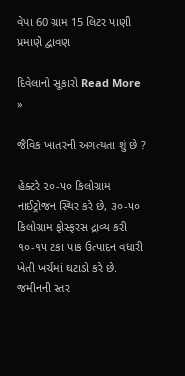વેપા 60 ગ્રામ 15 લિટર પાણી પ્રમાણે દ્વાવણ

દિવેલાનો સૂકારો Read More »

જૈવિક ખાતરની અગત્યતા શું છે ?

હેક્ટરે ૨૦-૫૦ કિલોગ્રામ નાઈટ્રોજન સ્થિર કરે છે, ૩૦-૫૦ કિલોગ્રામ ફોસ્ફરસ દ્રાવ્ય કરી ૧૦-૧૫ ટકા પાક ઉત્પાદન વધારી ખેતી ખર્ચમાં ઘટાડો કરે છે. જમીનની સ્તર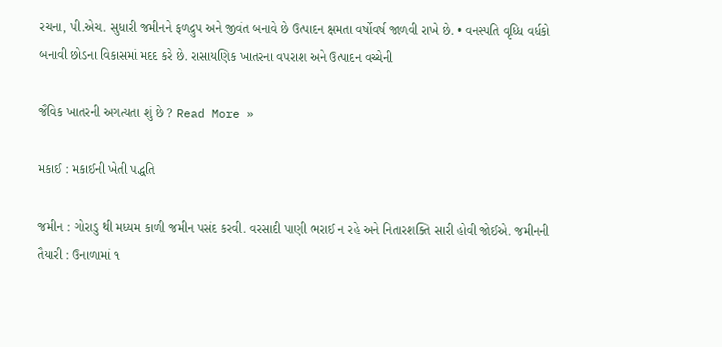રચના, પી.એચ. સુધારી જમીનને ફળદ્રુપ અને જીવંત બનાવે છે ઉત્પાદન ક્ષમતા વર્ષોવર્ષ જાળવી રાખે છે. • વનસ્પતિ વૃધ્ધિ વર્ધકો બનાવી છોડના વિકાસમાં મદદ કરે છે. રાસાયણિક ખાતરના વપરાશ અને ઉત્પાદન વચ્ચેની

જૈવિક ખાતરની અગત્યતા શું છે ? Read More »

મકાઈ : મકાઈની ખેતી પદ્ધતિ

જમીન : ગોરાડુ થી મધ્યમ કાળી જમીન પસંદ કરવી. વરસાદી પાણી ભરાઈ ન રહે અને નિતારશક્તિ સારી હોવી જોઈએ. જમીનની તૈયારી : ઉનાળામાં ૧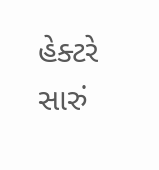હેક્ટરે સારું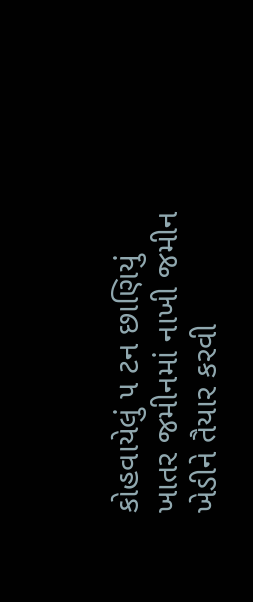કોહવાયેલું ૫ ટન છાણિયું ખાતર જમીનમાં નાખી જમીન ખેડીને તૈયાર કરવી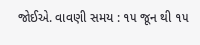જોઈએ. વાવણી સમય : ૧૫ જૂન થી ૧૫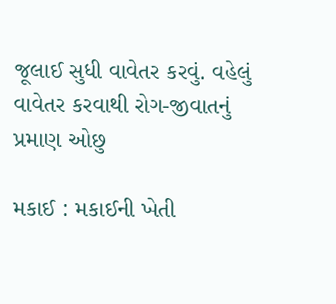જૂલાઈ સુધી વાવેતર કરવું. વહેલું વાવેતર કરવાથી રોગ-જીવાતનું પ્રમાણ ઓછુ

મકાઈ : મકાઈની ખેતી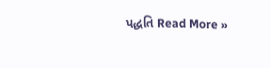પદ્ધતિ Read More »